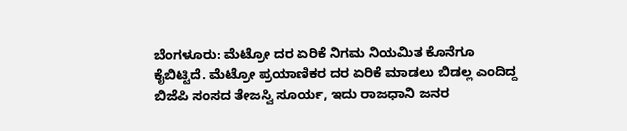ಬೆಂಗಳೂರು: ಮೆಟ್ರೋ ದರ ಏರಿಕೆ ನಿಗಮ ನಿಯಮಿತ ಕೊನೆಗೂ ಕೈಬಿಟ್ಟಿದೆ. ಮೆಟ್ರೋ ಪ್ರಯಾಣಿಕರ ದರ ಏರಿಕೆ ಮಾಡಲು ಬಿಡಲ್ಲ ಎಂದಿದ್ದ ಬಿಜೆಪಿ ಸಂಸದ ತೇಜಸ್ವಿ ಸೂರ್ಯ, ಇದು ರಾಜಧಾನಿ ಜನರ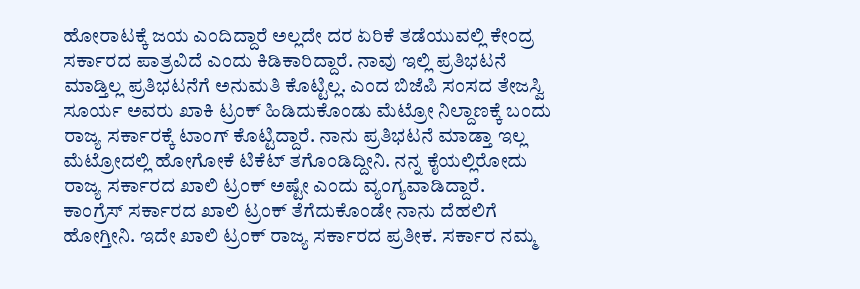ಹೋರಾಟಕ್ಕೆ ಜಯ ಎಂದಿದ್ದಾರೆ ಅಲ್ಲದೇ ದರ ಏರಿಕೆ ತಡೆಯುವಲ್ಲಿ ಕೇಂದ್ರ ಸರ್ಕಾರದ ಪಾತ್ರವಿದೆ ಎಂದು ಕಿಡಿಕಾರಿದ್ದಾರೆ. ನಾವು ಇಲ್ಲಿ ಪ್ರತಿಭಟನೆ ಮಾಡ್ತಿಲ್ಲ ಪ್ರತಿಭಟನೆಗೆ ಅನುಮತಿ ಕೊಟ್ಟಿಲ್ಲ. ಎಂದ ಬಿಜೆಪಿ ಸಂಸದ ತೇಜಸ್ವಿ ಸೂರ್ಯ ಅವರು ಖಾಕಿ ಟ್ರಂಕ್ ಹಿಡಿದುಕೊಂಡು ಮೆಟ್ರೋ ನಿಲ್ದಾಣಕ್ಕೆ ಬಂದು ರಾಜ್ಯ ಸರ್ಕಾರಕ್ಕೆ ಟಾಂಗ್ ಕೊಟ್ಟಿದ್ದಾರೆ. ನಾನು ಪ್ರತಿಭಟನೆ ಮಾಡ್ತಾ ಇಲ್ಲ ಮೆಟ್ರೋದಲ್ಲಿ ಹೋಗೋಕೆ ಟಿಕೆಟ್ ತಗೊಂಡಿದ್ದೀನಿ. ನನ್ನ ಕೈಯಲ್ಲಿರೋದು ರಾಜ್ಯ ಸರ್ಕಾರದ ಖಾಲಿ ಟ್ರಂಕ್ ಅಷ್ಟೇ ಎಂದು ವ್ಯಂಗ್ಯವಾಡಿದ್ದಾರೆ.
ಕಾಂಗ್ರೆಸ್ ಸರ್ಕಾರದ ಖಾಲಿ ಟ್ರಂಕ್ ತೆಗೆದುಕೊಂಡೇ ನಾನು ದೆಹಲಿಗೆ ಹೋಗ್ತೀನಿ. ಇದೇ ಖಾಲಿ ಟ್ರಂಕ್ ರಾಜ್ಯ ಸರ್ಕಾರದ ಪ್ರತೀಕ. ಸರ್ಕಾರ ನಮ್ಮ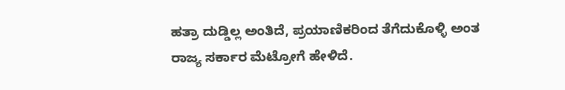ಹತ್ರಾ ದುಡ್ಡಿಲ್ಲ ಅಂತಿದೆ, ಪ್ರಯಾಣಿಕರಿಂದ ತೆಗೆದುಕೊಳ್ಳಿ ಅಂತ ರಾಜ್ಯ ಸರ್ಕಾರ ಮೆಟ್ರೋಗೆ ಹೇಳಿದೆ.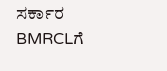ಸರ್ಕಾರ BMRCLಗೆ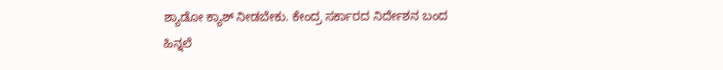ಶ್ಯಾಡೋ ಕ್ಯಾಶ್ ನೀಡಬೇಕು. ಕೇಂದ್ರ ಸರ್ಕಾರದ ನಿರ್ದೇಶನ ಬಂದ ಹಿನ್ನಲೆ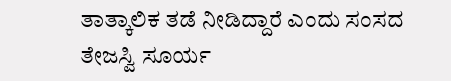ತಾತ್ಕಾಲಿಕ ತಡೆ ನೀಡಿದ್ದಾರೆ ಎಂದು ಸಂಸದ ತೇಜಸ್ವಿ ಸೂರ್ಯ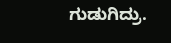ಗುಡುಗಿದ್ರು.